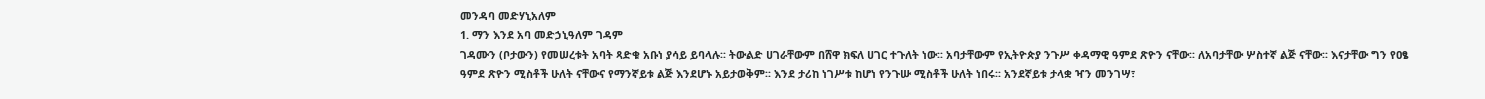መንዳባ መድሃኒአለም
1. ማን እንደ አባ መድኃኒዓለም ገዳም
ገዳሙን (ቦታውን) የመሠረቱት አባት ጻድቁ አቡነ ያሳይ ይባላሉ፡፡ ትውልድ ሀገራቸውም በሸዋ ክፍለ ሀገር ተጉለት ነው፡፡ አባታቸውም የኢትዮጵያ ንጉሥ ቀዳማዊ ዓምደ ጽዮን ናቸው፡፡ ለአባታቸው ሦስተኛ ልጅ ናቸው፡፡ እናታቸው ግን የዐፄ ዓምደ ጽዮን ሚስቶች ሁለት ናቸውና የማንኛይቱ ልጅ እንደሆኑ አይታወቅም፡፡ እንደ ታሪከ ነገሥቱ ከሆነ የንጉሡ ሚስቶች ሁለት ነበሩ፡፡ አንደኛይቱ ታላቋ ዣን መንገሣ፣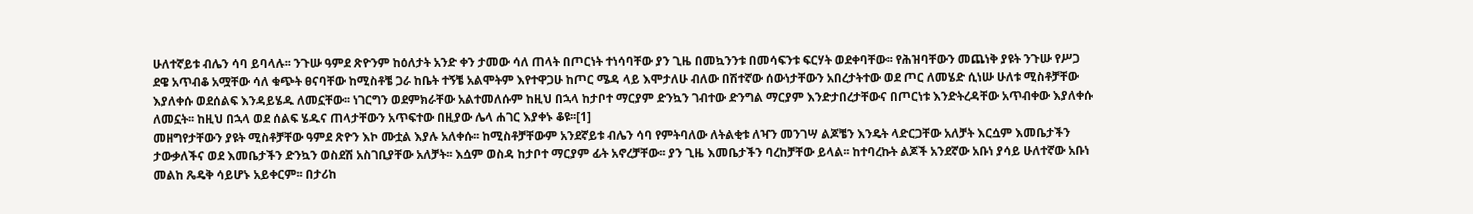ሁለተኛይቱ ብሌን ሳባ ይባላሉ፡፡ ንጉሡ ዓምደ ጽዮንም ከዕለታት አንድ ቀን ታመው ሳለ ጠላት በጦርነት ተነሳባቸው ያን ጊዜ በመኳንንቱ በመሳፍንቱ ፍርሃት ወደቀባቸው፡፡ የሕዝባቸውን መጨነቅ ያዩት ንጉሡ የሥጋ ደዌ አጥብቆ አሟቸው ሳለ ቁጭት ፀናባቸው ከሚስቶቼ ጋራ ከቤት ተኝቼ አልሞትም እየተዋጋሁ ከጦር ሜዳ ላይ እሞታለሁ ብለው በሽተኛው ሰውነታቸውን አበረታትተው ወደ ጦር ለመሄድ ሲነሡ ሁለቱ ሚስቶቻቸው እያለቀሱ ወደሰልፍ እንዳይሄዱ ለመኗቸው፡፡ ነገርግን ወደምክራቸው አልተመለሱም ከዚህ በኋላ ከታቦተ ማርያም ድንኳን ገብተው ድንግል ማርያም እንድታበረታቸውና በጦርነቱ እንድትረዳቸው አጥብቀው እያለቀሱ ለመኗት፡፡ ከዚህ በኋላ ወደ ሰልፍ ሄዱና ጠላታቸውን አጥፍተው በዚያው ሌላ ሐገር እያቀኑ ቆዩ፡፡[1]
መዘግየታቸውን ያዩት ሚስቶቻቸው ዓምደ ጽዮን እኮ ሙቷል እያሉ አለቀሱ፡፡ ከሚስቶቻቸውም አንደኛይቱ ብሌን ሳባ የምትባለው ለትልቂቱ ለዣን መንገሣ ልጆቼን እንዴት ላድርጋቸው አለቻት እርሷም እመቤታችን ታውቃለችና ወደ እመቤታችን ድንኳን ወስደሽ አስገቢያቸው አለቻት፡፡ እሷም ወስዳ ከታቦተ ማርያም ፊት አኖረቻቸው፡፡ ያን ጊዜ እመቤታችን ባረከቻቸው ይላል፡፡ ከተባረኩት ልጆች አንደኛው አቡነ ያሳይ ሁለተኛው አቡነ መልከ ጼዴቅ ሳይሆኑ አይቀርም፡፡ በታሪከ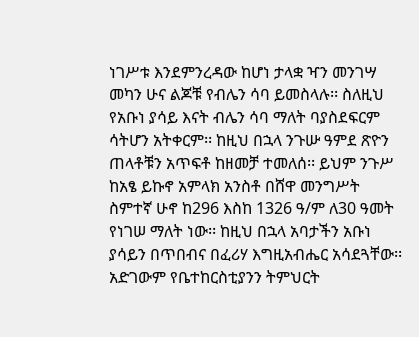ነገሥቱ እንደምንረዳው ከሆነ ታላቋ ዣን መንገሣ መካን ሁና ልጆቹ የብሌን ሳባ ይመስላሉ፡፡ ስለዚህ የአቡነ ያሳይ እናት ብሌን ሳባ ማለት ባያስደፍርም ሳትሆን አትቀርም፡፡ ከዚህ በኋላ ንጉሡ ዓምደ ጽዮን ጠላቶቹን አጥፍቶ ከዘመቻ ተመለሰ፡፡ ይህም ንጉሥ ከአፄ ይኩኖ አምላክ አንስቶ በሸዋ መንግሥት ስምተኛ ሁኖ ከ296 እስከ 1326 ዓ/ም ለ30 ዓመት የነገሠ ማለት ነው፡፡ ከዚህ በኋላ አባታችን አቡነ ያሳይን በጥበብና በፈሪሃ እግዚአብሔር አሳደጓቸው፡፡ አድገውም የቤተከርስቲያንን ትምህርት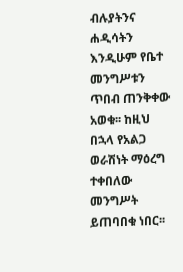ብሉያትንና ሐዲሳትን እንዲሁም የቤተ መንግሥቱን ጥበብ ጠንቅቀው አወቁ፡፡ ከዚህ በኋላ የአልጋ ወራሽነት ማዕረግ ተቀበለው መንግሥት ይጠባበቁ ነበር፡፡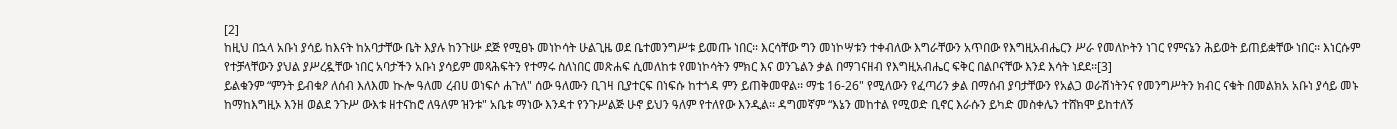[2]
ከዚህ በኋላ አቡነ ያሳይ ከእናት ከአባታቸው ቤት እያሉ ከንጉሡ ደጅ የሚፀኑ መነኮሳት ሁልጊዜ ወደ ቤተመንግሥቱ ይመጡ ነበር፡፡ እርሳቸው ግን መነኮሣቱን ተቀብለው እግራቸውን አጥበው የእግዚአብሔርን ሥራ የመለኮትን ነገር የምናኔን ሕይወት ይጠይቋቸው ነበር፡፡ እነርሱም የተቻላቸውን ያህል ያሥረዷቸው ነበር አባታችን አቡነ ያሳይም መጻሕፍትን የተማሩ ስለነበር መጽሐፍ ሲመለከቱ የመነኮሳትን ምክር እና ወንጌልን ቃል በማገናዘብ የእግዚአብሔር ፍቅር በልቦናቸው እንደ እሳት ነደደ፡፡[3]
ይልቁንም “ምንት ይብቁዖ ለሰብ እለእመ ኲሎ ዓለመ ረብሀ ወነፍሶ ሐጉለ" ሰው ዓለሙን ቢገዛ ቢያተርፍ በነፍሱ ከተጎዳ ምን ይጠቅመዋል፡፡ ማቴ 16-26" የሚለውን የፈጣሪን ቃል በማሰብ ያባታቸውን የአልጋ ወራሽነትንና የመንግሥትን ክብር ናቁት በመልክአ አቡነ ያሳይ መኑ ከማከእግዚኦ እንዘ ወልደ ንጉሥ ውእቱ ዘተናከሮ ለዓለም ዝንቱ" አቤቱ ማነው እንዳተ የንጉሥልጅ ሁኖ ይህን ዓለም የተለየው እንዲል፡፡ ዳግመኛም “እኔን መከተል የሚወድ ቢኖር እራሱን ይካድ መስቀሌን ተሸክሞ ይከተለኝ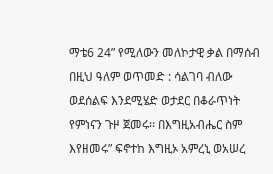ማቴ6 24” የሚለውን መለኮታዊ ቃል በማሰብ በዚህ ዓለም ወጥመድ : ሳልገባ ብለው ወደሰልፍ እንደሚሄድ ወታደር በቆራጥነት የምነናን ጉዞ ጀመሩ፡፡ በእግዚአብሔር ስም እየዘመሩ” ፍኖተከ እግዚኦ አምረኒ ወአሠረ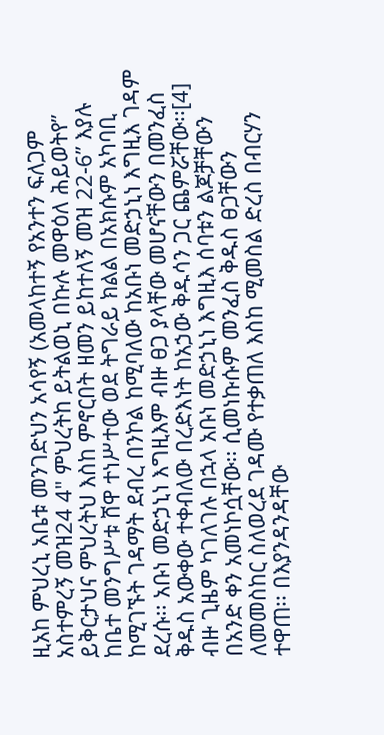ዚአከ ምህረኒ አቤቱ መንገድህን አሳየኝ (አመላከተኝ የአንተን ፍለጋም አስተምረኝ መዝ24 4" ምህረትከ ይትልወኒ በኩሉ መዋዕለ ሕይወትየ” ይቅርታህና ምህረትህ እስከ ምኖርበት ዘመን ይከተለኝ መዝ 22-6” እያሉ ከቤተ መንግሥቱ ሸዋ ተነሥተው ወደ ትግራይ ክልል በአክሱም አካባቢ ከሚገኙት ገዳማት ደብረ በንኮል ከሚባለው ከአቡነ መድኃኒነ እግዚእ ገዳም ደረሱ፡፡ አቡነ መድኃኒነ እግዚእም ብዙ ፀጋ ያላቸው መሆናቸውን በመንፈስ ቅዱስ አውቀው ተቀብለው በረድእነት ከአኃው ቅዱሳን ጋር ጨምሯቸው፡፡[4]
ብዙ ጊዜም ካገለገሉ በኋላ አቡነ መድኃኒነ እግዚእ ሰባቱን ልጆቻቸውን በአንድ ቀን አመነኮሷቸው፡፡ ሲመነኩሱም መንፈስ ቅዱስ ፀጋቸውን ለመመስከር ስለወረደ ገዳሙ የተቃጠለ እስከ ሚመስል ድረስ በብርሃን ተዋጠ፡፡ በእያንዳንዳቸው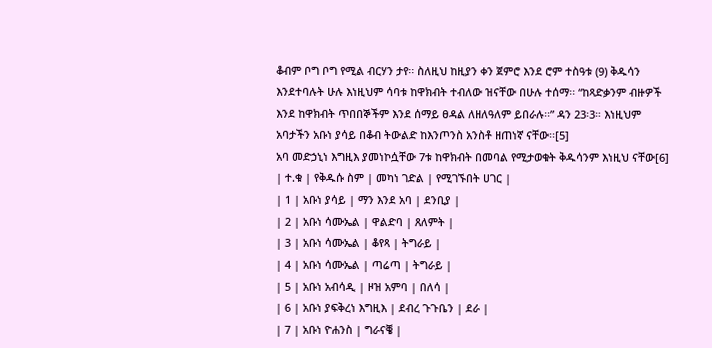ቆብም ቦግ ቦግ የሚል ብርሃን ታየ፡፡ ስለዚህ ከዚያን ቀን ጀምሮ እንደ ሮም ተስዓቱ (9) ቅዱሳን እንደተባሉት ሁሉ እነዚህም ሳባቱ ከዋክብት ተብለው ዝናቸው በሁሉ ተሰማ፡፡ “ከጻድቃንም ብዙዎች እንደ ከዋክብት ጥበበኞችም እንደ ሰማይ ፀዳል ለዘለዓለም ይበራሉ፡፡” ዳን 23፡3። እነዚህም አባታችን አቡነ ያሳይ በቆብ ትውልድ ከእንጦንስ አንስቶ ዘጠነኛ ናቸው፡፡[5]
አባ መድኃኒነ እግዚእ ያመነኮሷቸው 7ቱ ከዋክብት በመባል የሚታወቁት ቅዱሳንም እነዚህ ናቸው[6]
| ተ.ቁ | የቅዱሱ ስም | መካነ ገድል | የሚገኙበት ሀገር |
| 1 | አቡነ ያሳይ | ማን እንደ አባ | ደንቢያ |
| 2 | አቡነ ሳሙኤል | ዋልድባ | ጸለምት |
| 3 | አቡነ ሳሙኤል | ቆየጻ | ትግራይ |
| 4 | አቡነ ሳሙኤል | ጣሬጣ | ትግራይ |
| 5 | አቡነ አብሳዲ | ዞዝ አምባ | በለሳ |
| 6 | አቡነ ያፍቅረነ እግዚእ | ደብረ ጉጉቤን | ደራ |
| 7 | አቡነ ዮሐንስ | ግራናቔ |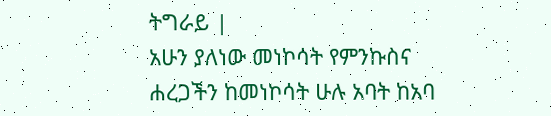ትግራይ |
አሁን ያለነው መነኮሳት የምንኩስና ሐረጋችን ከመነኮሳት ሁሉ አባት ከአባ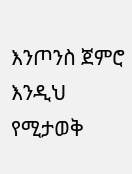እንጦንስ ጀምሮ እንዲህ የሚታወቅ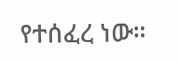የተሰፈረ ነው።